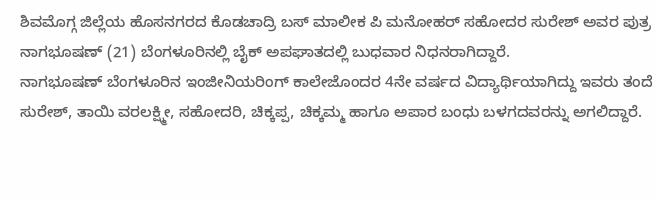ಶಿವಮೊಗ್ಗ ಜಿಲ್ಲೆಯ ಹೊಸನಗರದ ಕೊಡಚಾದ್ರಿ ಬಸ್ ಮಾಲೀಕ ಪಿ ಮನೋಹರ್ ಸಹೋದರ ಸುರೇಶ್ ಅವರ ಪುತ್ರ ನಾಗಭೂಷಣ್ (21) ಬೆಂಗಳೂರಿನಲ್ಲಿ ಬೈಕ್ ಅಪಘಾತದಲ್ಲಿ ಬುಧವಾರ ನಿಧನರಾಗಿದ್ದಾರೆ.
ನಾಗಭೂಷಣ್ ಬೆಂಗಳೂರಿನ ಇಂಜೀನಿಯರಿಂಗ್ ಕಾಲೇಜೊಂದರ 4ನೇ ವರ್ಷದ ವಿದ್ಯಾರ್ಥಿಯಾಗಿದ್ದು ಇವರು ತಂದೆ ಸುರೇಶ್, ತಾಯಿ ವರಲಕ್ಷ್ಮೀ, ಸಹೋದರಿ, ಚಿಕ್ಕಪ್ಪ, ಚಿಕ್ಕಮ್ಮ ಹಾಗೂ ಅಪಾರ ಬಂಧು ಬಳಗದವರನ್ನು ಅಗಲಿದ್ದಾರೆ.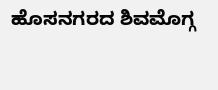ಹೊಸನಗರದ ಶಿವಮೊಗ್ಗ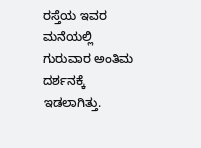ರಸ್ತೆಯ ಇವರ ಮನೆಯಲ್ಲಿ ಗುರುವಾರ ಅಂತಿಮ ದರ್ಶನಕ್ಕೆ ಇಡಲಾಗಿತ್ತು.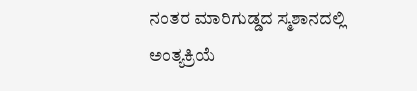ನಂತರ ಮಾರಿಗುಡ್ಡದ ಸ್ಮಶಾನದಲ್ಲಿ ಅಂತ್ಯಕ್ರಿಯೆ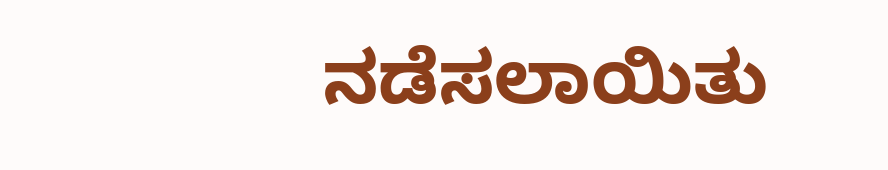ನಡೆಸಲಾಯಿತು